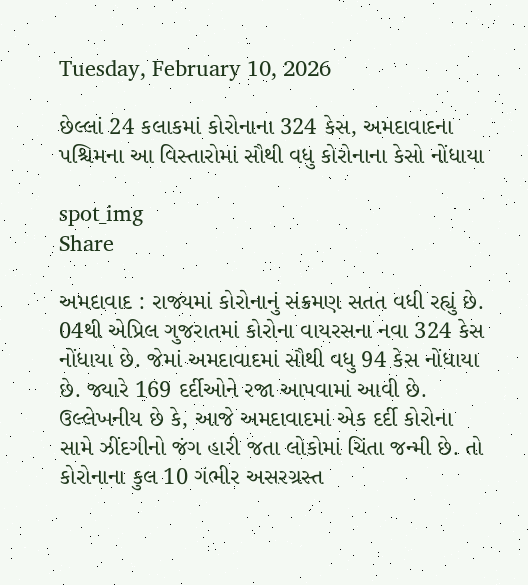Tuesday, February 10, 2026

છેલ્લાં 24 કલાકમાં કોરોનાના 324 કેસ, અમદાવાદના પશ્ચિમના આ વિસ્તારોમાં સૌથી વધુ કોરોનાના કેસો નોંધાયા

spot_img
Share

અમદાવાદ : રાજ્યમાં કોરોનાનું સંક્રમણ સતત વધી રહ્યું છે. 04થી એપ્રિલ ગુજરાતમાં કોરોના વાયરસના નવા 324 કેસ નોંધાયા છે. જેમાં અમદાવાદમાં સૌથી વધુ 94 કેસ નોંધાયા છે. જ્યારે 169 દર્દીઓને રજા આપવામાં આવી છે. ઉલ્લેખનીય છે કે, આજે અમદાવાદમાં એક દર્દી કોરોના સામે ઝીંદગીનો જંગ હારી જતા લોકોમાં ચિંતા જન્મી છે. તો કોરોનાના કુલ 10 ગંભીર અસરગ્રસ્ત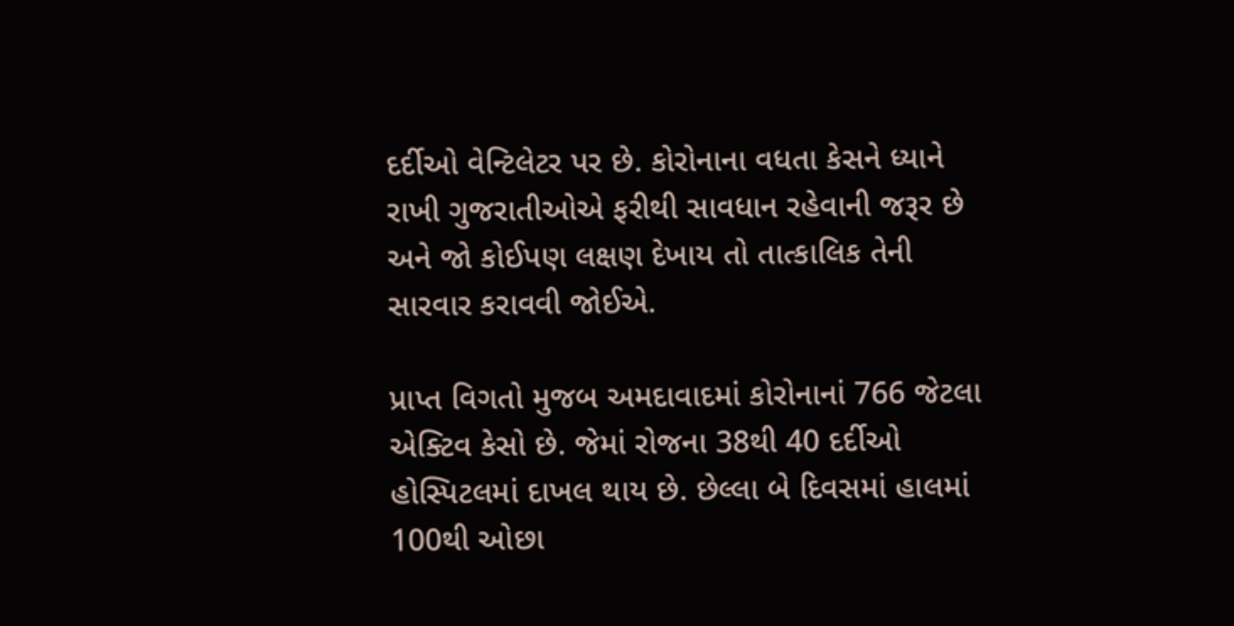દર્દીઓ વેન્ટિલેટર પર છે. કોરોનાના વધતા કેસને ધ્યાને રાખી ગુજરાતીઓએ ફરીથી સાવધાન રહેવાની જરૂર છે અને જો કોઈપણ લક્ષણ દેખાય તો તાત્કાલિક તેની સારવાર કરાવવી જોઈએ.

પ્રાપ્ત વિગતો મુજબ અમદાવાદમાં કોરોનાનાં 766 જેટલા એક્ટિવ કેસો છે. જેમાં રોજના 38થી 40 દર્દીઓ હોસ્પિટલમાં દાખલ થાય છે. છેલ્લા બે દિવસમાં હાલમાં 100થી ઓછા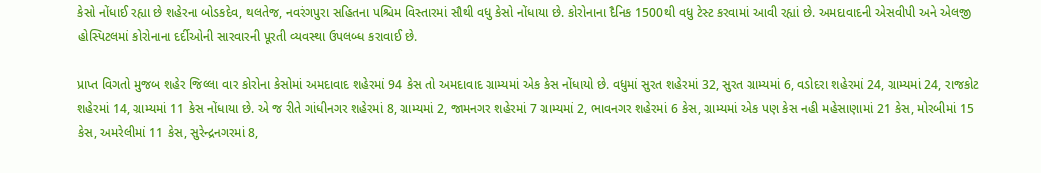કેસો નોંધાઈ રહ્યા છે શહેરના બોડકદેવ, થલતેજ, નવરંગપુરા સહિતના પશ્ચિમ વિસ્તારમાં સૌથી વધુ કેસો નોંધાયા છે. કોરોનાના દૈનિક 1500થી વધુ ટેસ્ટ કરવામાં આવી રહ્યાં છે. અમદાવાદની એસવીપી અને એલજી હોસ્પિટલમાં કોરોનાના દર્દીઓની સારવારની પૂરતી વ્યવસ્થા ઉપલબ્ધ કરાવાઈ છે.

પ્રાપ્ત વિગતો મુજબ શહેર જિલ્લા વાર કોરોના કેસોમાં અમદાવાદ શહેરમાં 94 કેસ તો અમદાવાદ ગ્રામ્યમાં એક કેસ નોંધાયો છે. વધુમાં સુરત શહેરમાં 32, સુરત ગ્રામ્યમાં 6, વડોદરા શહેરમાં 24, ગ્રામ્યમાં 24, રાજકોટ શહેરમાં 14, ગ્રામ્યમાં 11 કેસ નોંધાયા છે. એ જ રીતે ગાંધીનગર શહેરમાં 8, ગ્રામ્યમાં 2, જામનગર શહેરમાં 7 ગ્રામ્યમાં 2, ભાવનગર શહેરમાં 6 કેસ, ગ્રામ્યમાં એક પણ કેસ નહી મહેસાણામાં 21 કેસ, મોરબીમાં 15 કેસ, અમરેલીમાં 11 કેસ, સુરેન્દ્રનગરમાં 8,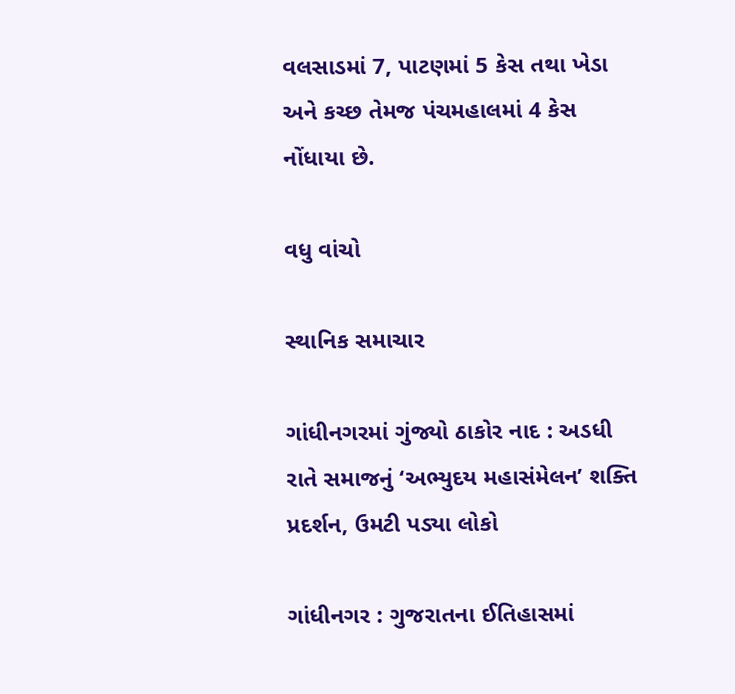વલસાડમાં 7, પાટણમાં 5 કેસ તથા ખેડા અને કચ્છ તેમજ પંચમહાલમાં 4 કેસ નોંધાયા છે.

વધુ વાંચો

સ્થાનિક સમાચાર

ગાંધીનગરમાં ગુંજ્યો ઠાકોર નાદ : અડધી રાતે સમાજનું ‘અભ્યુદય મહાસંમેલન’ શક્તિ પ્રદર્શન, ઉમટી પડ્યા લોકો

ગાંધીનગર : ગુજરાતના ઈતિહાસમાં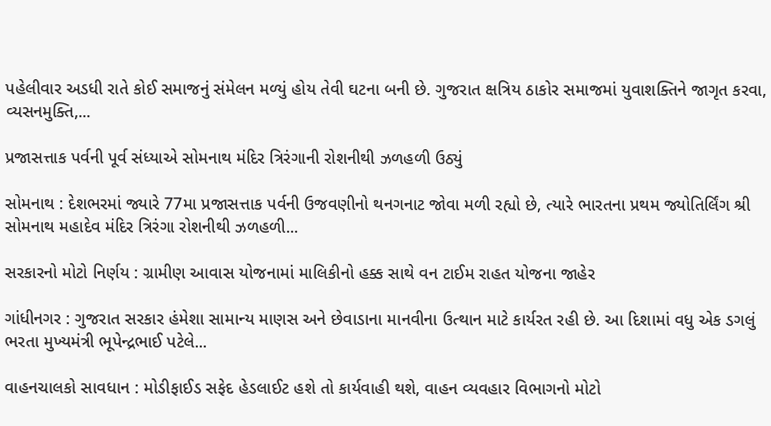પહેલીવાર અડધી રાતે કોઈ સમાજનું સંમેલન મળ્યું હોય તેવી ઘટના બની છે. ગુજરાત ક્ષત્રિય ઠાકોર સમાજમાં યુવાશક્તિને જાગૃત કરવા, વ્યસનમુક્તિ,...

પ્રજાસત્તાક પર્વની પૂર્વ સંધ્યાએ સોમનાથ મંદિર ત્રિરંગાની રોશનીથી ઝળહળી ઉઠ્યું

સોમનાથ : દેશભરમાં જ્યારે 77મા પ્રજાસત્તાક પર્વની ઉજવણીનો થનગનાટ જોવા મળી રહ્યો છે, ત્યારે ભારતના પ્રથમ જ્યોતિર્લિંગ શ્રી સોમનાથ મહાદેવ મંદિર ત્રિરંગા રોશનીથી ઝળહળી...

સરકારનો મોટો નિર્ણય : ગ્રામીણ આવાસ યોજનામાં માલિકીનો હક્ક સાથે વન ટાઈમ રાહત યોજના જાહેર

ગાંધીનગર : ગુજરાત સરકાર હંમેશા સામાન્ય માણસ અને છેવાડાના માનવીના ઉત્થાન માટે કાર્યરત રહી છે. આ દિશામાં વધુ એક ડગલું ભરતા મુખ્યમંત્રી ભૂપેન્દ્રભાઈ પટેલે...

વાહનચાલકો સાવધાન : મોડીફાઈડ સફેદ હેડલાઈટ હશે તો કાર્યવાહી થશે, વાહન વ્યવહાર વિભાગનો મોટો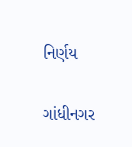નિર્ણય

ગાંધીનગર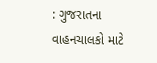: ગુજરાતના વાહનચાલકો માટે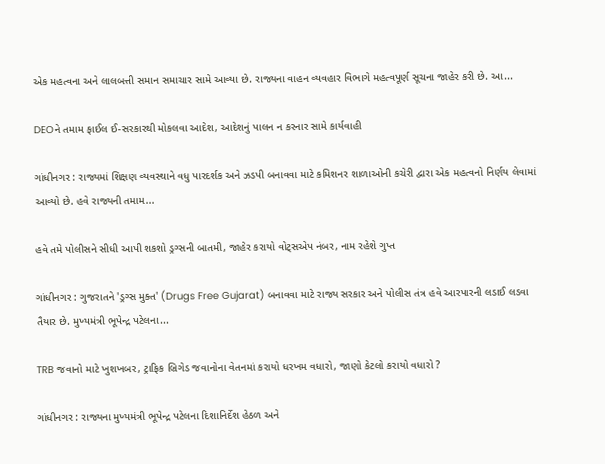એક મહત્વના અને લાલબત્તી સમાન સમાચાર સામે આવ્યા છે. રાજ્યના વાહન વ્યવહાર વિભાગે મહત્વપૂર્ણ સૂચના જાહેર કરી છે. આ...

DEOને તમામ ફાઈલ ઈ-સરકારથી મોકલવા આદેશ, આદેશનું પાલન ન કરનાર સામે કાર્યવાહી

ગાંધીનગર : રાજ્યમાં શિક્ષણ વ્યવસ્થાને વધુ પારદર્શક અને ઝડપી બનાવવા માટે કમિશનર શાળાઓની કચેરી દ્વારા એક મહત્વનો નિર્ણય લેવામાં આવ્યો છે. હવે રાજ્યની તમામ...

હવે તમે પોલીસને સીધી આપી શકશો ડ્રગ્સની બાતમી, જાહેર કરાયો વોટ્સએપ નંબર, નામ રહેશે ગુપ્ત

ગાંધીનગર : ગુજરાતને 'ડ્રગ્સ મુક્ત' (Drugs Free Gujarat) બનાવવા માટે રાજ્ય સરકાર અને પોલીસ તંત્ર હવે આરપારની લડાઈ લડવા તૈયાર છે. મુખ્યમંત્રી ભૂપેન્દ્ર પટેલના...

TRB જવાનો માટે ખુશખબર, ટ્રાફિક બ્રિગેડ જવાનોના વેતનમાં કરાયો ધરખમ વધારો, જાણો કેટલો કરાયો વધારો ?

ગાંધીનગર : રાજ્યના મુખ્યમંત્રી ભૂપેન્દ્ર પટેલના દિશાનિર્દેશ હેઠળ અને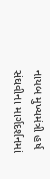નાયબ મુખ્યમંત્રી હર્ષ સંઘવીના માર્ગદર્શનમાં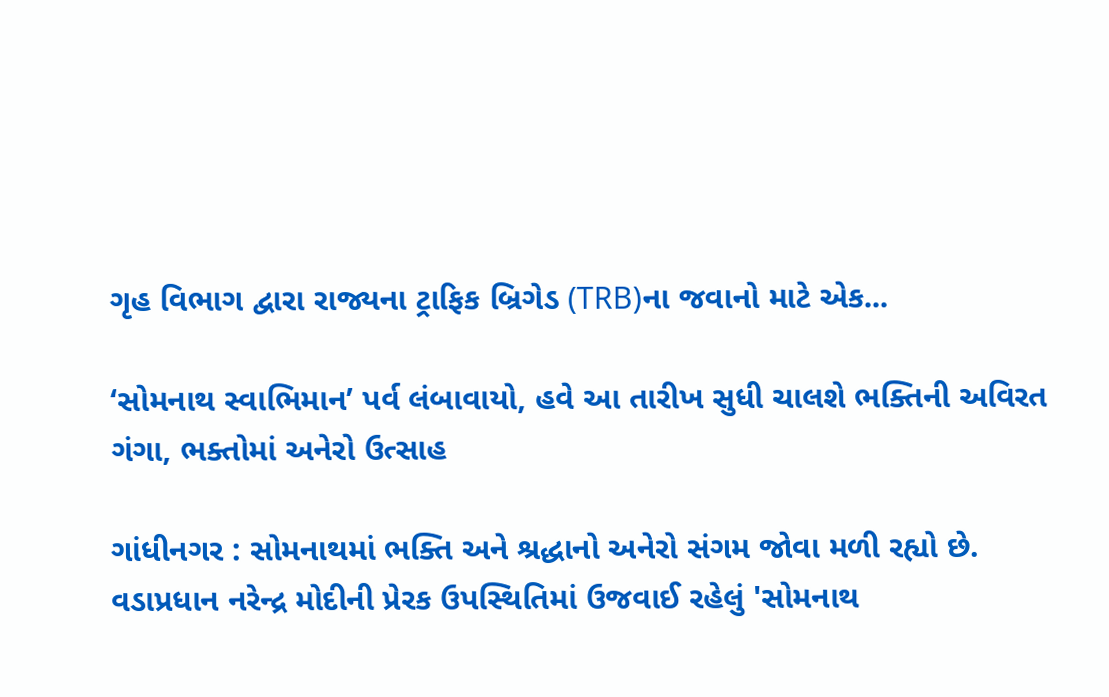ગૃહ વિભાગ દ્વારા રાજ્યના ટ્રાફિક બ્રિગેડ (TRB)ના જવાનો માટે એક...

‘સોમનાથ સ્વાભિમાન’ પર્વ લંબાવાયો, હવે આ તારીખ સુધી ચાલશે ભક્તિની અવિરત ગંગા, ભક્તોમાં અનેરો ઉત્સાહ

ગાંધીનગર : સોમનાથમાં ભક્તિ અને શ્રદ્ધાનો અનેરો સંગમ જોવા મળી રહ્યો છે. વડાપ્રધાન નરેન્દ્ર મોદીની પ્રેરક ઉપસ્થિતિમાં ઉજવાઈ રહેલું 'સોમનાથ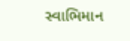સ્વાભિમાન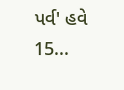પર્વ' હવે 15...